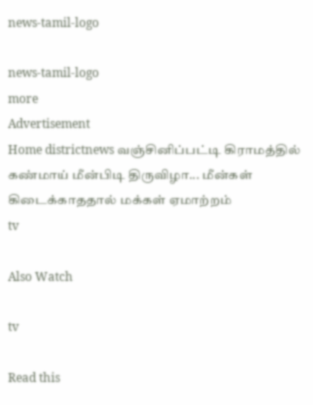news-tamil-logo

news-tamil-logo
more
Advertisement
Home districtnews வஞ்சினிப்பட்டி கிராமத்தில் கண்மாய் மீன்பிடி திருவிழா... மீன்கள் கிடைக்காததால் மக்கள் ஏமாற்றம்
tv

Also Watch

tv

Read this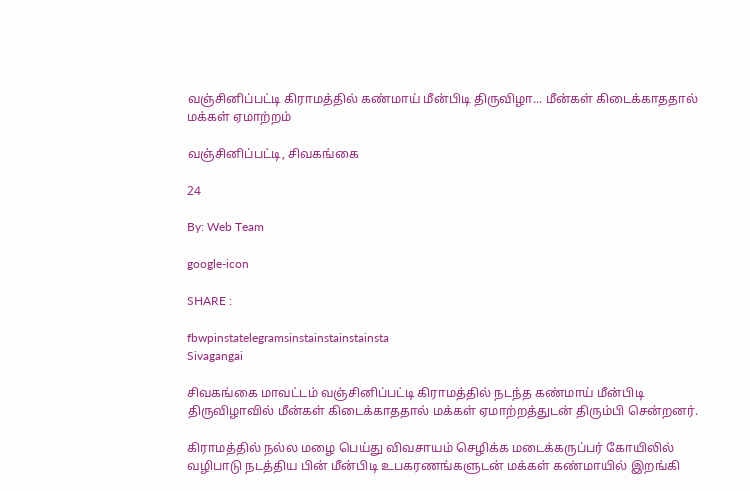வஞ்சினிப்பட்டி கிராமத்தில் கண்மாய் மீன்பிடி திருவிழா... மீன்கள் கிடைக்காததால் மக்கள் ஏமாற்றம்

வஞ்சினிப்பட்டி, சிவகங்கை

24

By: Web Team

google-icon

SHARE :

fbwpinstatelegramsinstainstainstainsta
Sivagangai

சிவகங்கை மாவட்டம் வஞ்சினிப்பட்டி கிராமத்தில் நடந்த கண்மாய் மீன்பிடி திருவிழாவில் மீன்கள் கிடைக்காததால் மக்கள் ஏமாற்றத்துடன் திரும்பி சென்றனர்.

கிராமத்தில் நல்ல மழை பெய்து விவசாயம் செழிக்க மடைக்கருப்பர் கோயிலில் வழிபாடு நடத்திய பின் மீன்பிடி உபகரணங்களுடன் மக்கள் கண்மாயில் இறங்கி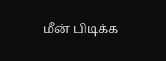மீன் பிடிக்க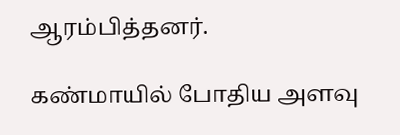ஆரம்பித்தனர்.

கண்மாயில் போதிய அளவு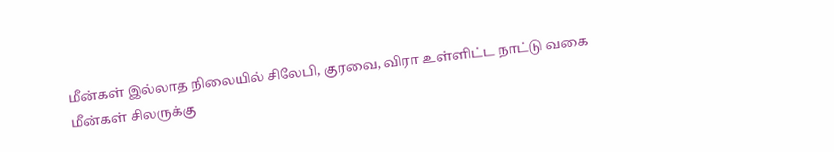மீன்கள் இல்லாத நிலையில் சிலேபி, குரவை, விரா உள்ளிட்ட நாட்டு வகை மீன்கள் சிலருக்கு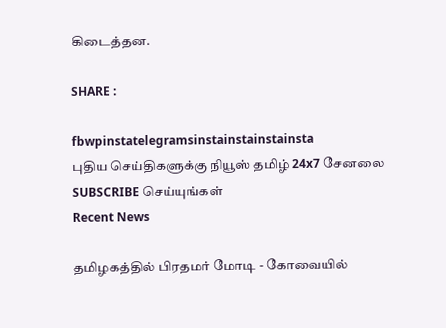கிடைத்தன.

SHARE :

fbwpinstatelegramsinstainstainstainsta
புதிய செய்திகளுக்கு நியூஸ் தமிழ் 24x7 சேனலை SUBSCRIBE செய்யுங்கள்
Recent News

தமிழகத்தில் பிரதமர் மோடி - கோவையில்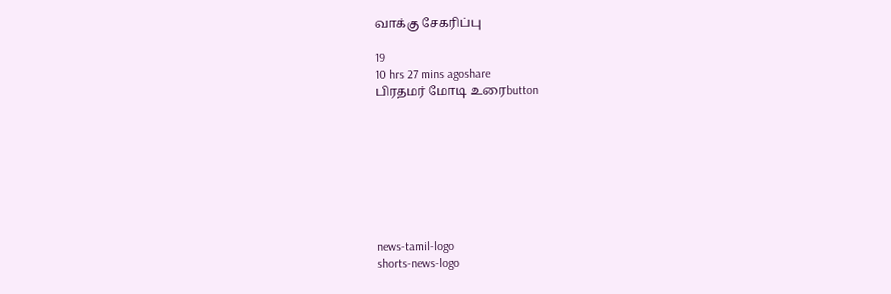வாக்கு சேகரிப்பு

19
10 hrs 27 mins agoshare
பிரதமர் மோடி உரைbutton








news-tamil-logo
shorts-news-logo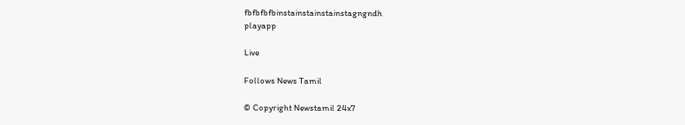fbfbfbfbinstainstainstainstagngndh
playapp

Live

Follows News Tamil

© Copyright Newstamil 24x7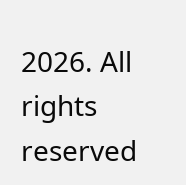2026. All rights reserved